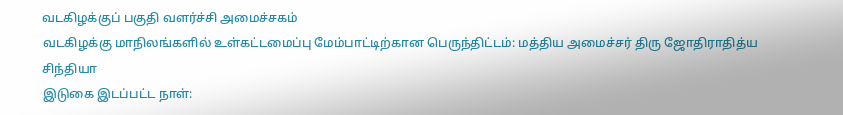வடகிழக்குப் பகுதி வளர்ச்சி அமைச்சகம்
வடகிழக்கு மாநிலங்களில் உள்கட்டமைப்பு மேம்பாட்டிற்கான பெருந்திட்டம்: மத்திய அமைச்சர் திரு ஜோதிராதித்ய சிந்தியா
இடுகை இடப்பட்ட நாள்: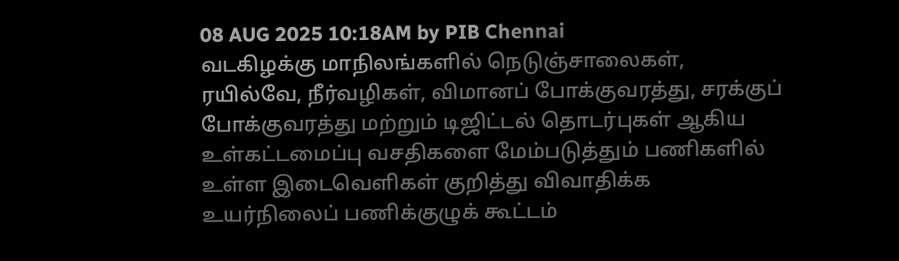08 AUG 2025 10:18AM by PIB Chennai
வடகிழக்கு மாநிலங்களில் நெடுஞ்சாலைகள், ரயில்வே, நீர்வழிகள், விமானப் போக்குவரத்து, சரக்குப் போக்குவரத்து மற்றும் டிஜிட்டல் தொடர்புகள் ஆகிய உள்கட்டமைப்பு வசதிகளை மேம்படுத்தும் பணிகளில் உள்ள இடைவெளிகள் குறித்து விவாதிக்க உயர்நிலைப் பணிக்குழுக் கூட்டம்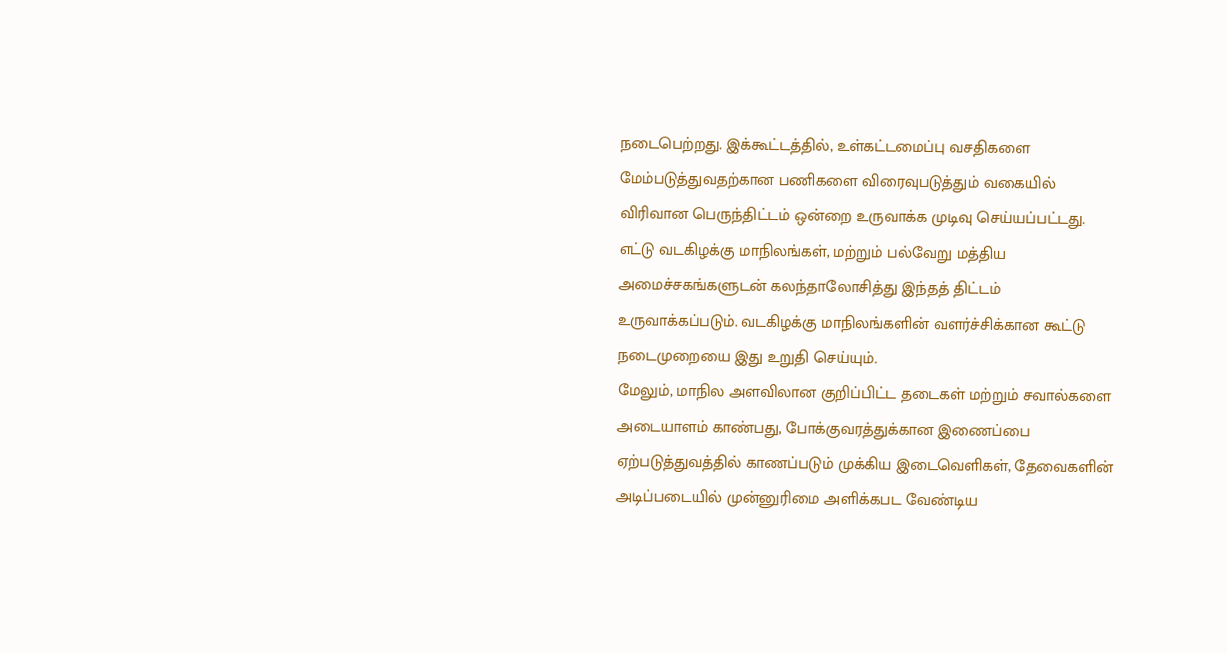நடைபெற்றது. இக்கூட்டத்தில், உள்கட்டமைப்பு வசதிகளை மேம்படுத்துவதற்கான பணிகளை விரைவுபடுத்தும் வகையில் விரிவான பெருந்திட்டம் ஒன்றை உருவாக்க முடிவு செய்யப்பட்டது. எட்டு வடகிழக்கு மாநிலங்கள், மற்றும் பல்வேறு மத்திய அமைச்சகங்களுடன் கலந்தாலோசித்து இந்தத் திட்டம் உருவாக்கப்படும். வடகிழக்கு மாநிலங்களின் வளர்ச்சிக்கான கூட்டு நடைமுறையை இது உறுதி செய்யும்.
மேலும், மாநில அளவிலான குறிப்பிட்ட தடைகள் மற்றும் சவால்களை அடையாளம் காண்பது, போக்குவரத்துக்கான இணைப்பை ஏற்படுத்துவத்தில் காணப்படும் முக்கிய இடைவெளிகள், தேவைகளின் அடிப்படையில் முன்னுரிமை அளிக்கபட வேண்டிய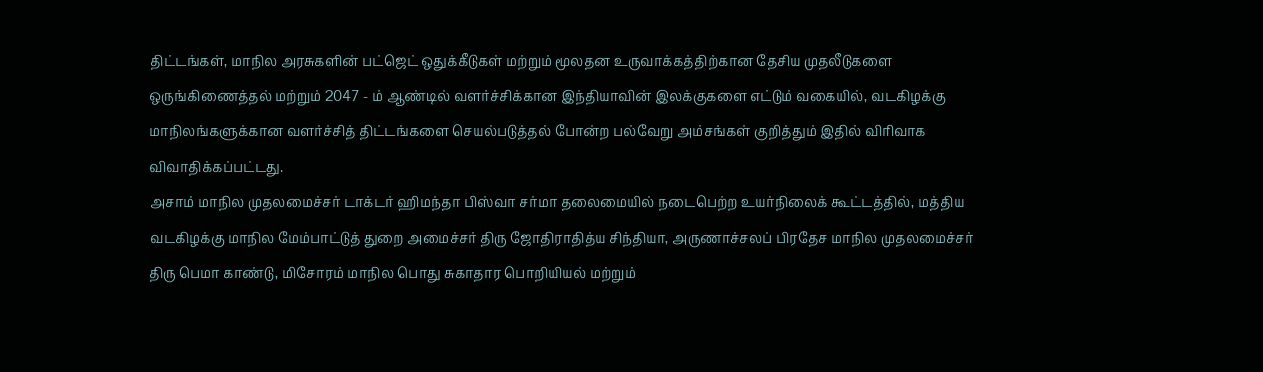திட்டங்கள், மாநில அரசுகளின் பட்ஜெட் ஒதுக்கீடுகள் மற்றும் மூலதன உருவாக்கத்திற்கான தேசிய முதலீடுகளை ஒருங்கிணைத்தல் மற்றும் 2047 - ம் ஆண்டில் வளர்ச்சிக்கான இந்தியாவின் இலக்குகளை எட்டும் வகையில், வடகிழக்கு மாநிலங்களுக்கான வளர்ச்சித் திட்டங்களை செயல்படுத்தல் போன்ற பல்வேறு அம்சங்கள் குறித்தும் இதில் விரிவாக விவாதிக்கப்பட்டது.
அசாம் மாநில முதலமைச்சர் டாக்டர் ஹிமந்தா பிஸ்வா சர்மா தலைமையில் நடைபெற்ற உயர்நிலைக் கூட்டத்தில், மத்திய வடகிழக்கு மாநில மேம்பாட்டுத் துறை அமைச்சர் திரு ஜோதிராதித்ய சிந்தியா, அருணாச்சலப் பிரதேச மாநில முதலமைச்சர் திரு பெமா காண்டு, மிசோரம் மாநில பொது சுகாதார பொறியியல் மற்றும்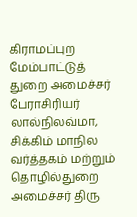கிராமப்புற மேம்பாட்டுத் துறை அமைச்சர் பேராசிரியர் லால்நிலவ்மா, சிக்கிம் மாநில வர்த்தகம் மற்றும் தொழில்துறை அமைச்சர் திரு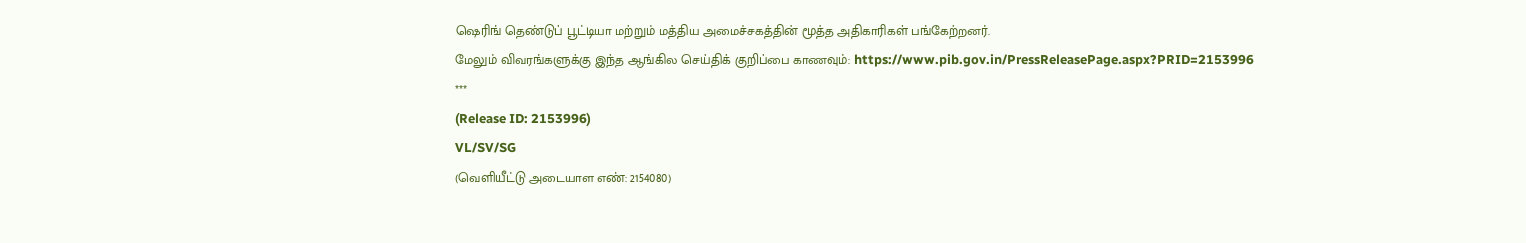ஷெரிங் தெண்டுப் பூட்டியா மற்றும் மத்திய அமைச்சகத்தின் மூத்த அதிகாரிகள் பங்கேற்றனர்.
மேலும் விவரங்களுக்கு இந்த ஆங்கில செய்திக் குறிப்பை காணவும்: https://www.pib.gov.in/PressReleasePage.aspx?PRID=2153996
***
(Release ID: 2153996)
VL/SV/SG
(வெளியீட்டு அடையாள எண்: 2154080)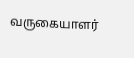வருகையாளர்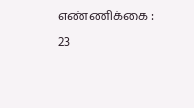எண்ணிக்கை : 23